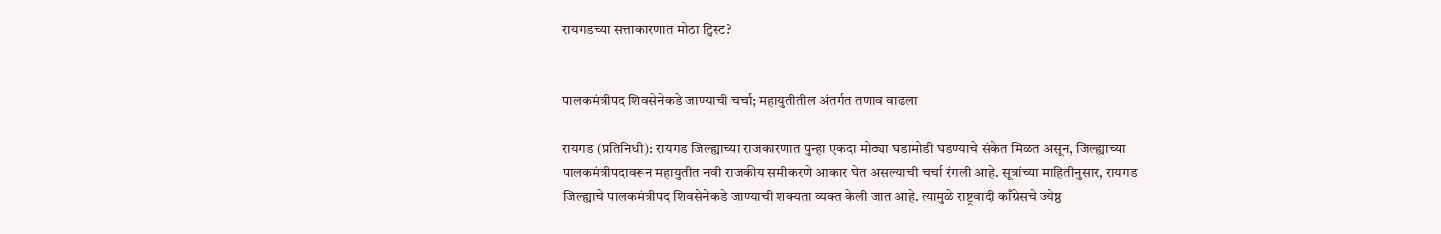रायगडच्या सत्ताकारणात मोठा ट्विस्ट?


पालकमंत्रीपद शिवसेनेकडे जाण्याची चर्चा; महायुतीतील अंतर्गत तणाव वाढला

रायगड (प्रतिनिधी): रायगड जिल्ह्याच्या राजकारणात पुन्हा एकदा मोठ्या घडामोडी घडण्याचे संकेत मिळत असून, जिल्ह्याच्या पालकमंत्रीपदावरून महायुतीत नवी राजकीय समीकरणे आकार घेत असल्याची चर्चा रंगली आहे. सूत्रांच्या माहितीनुसार, रायगड जिल्ह्याचे पालकमंत्रीपद शिवसेनेकडे जाण्याची शक्यता व्यक्त केली जात आहे. त्यामुळे राष्ट्रवादी काँग्रेसचे ज्येष्ठ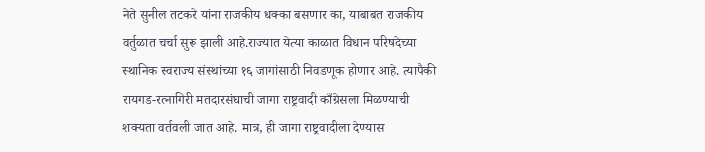नेते सुनील तटकरे यांना राजकीय धक्का बसणार का, याबाबत राजकीय वर्तुळात चर्चा सुरू झाली आहे.राज्यात येत्या काळात विधान परिषदेच्या स्थानिक स्वराज्य संस्थांच्या १६ जागांसाठी निवडणूक होणार आहे. त्यापैकी रायगड-रत्नागिरी मतदारसंघाची जागा राष्ट्रवादी काँग्रेसला मिळण्याची शक्यता वर्तवली जात आहे. मात्र, ही जागा राष्ट्रवादीला देण्यास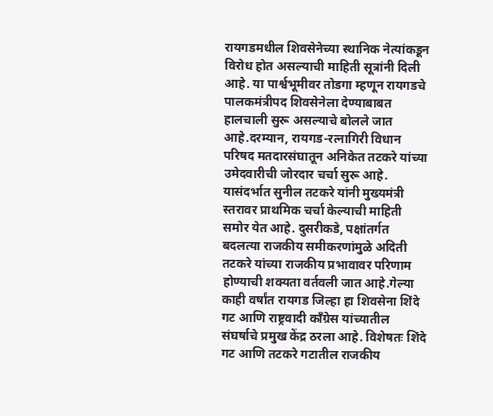रायगडमधील शिवसेनेच्या स्थानिक नेत्यांकडून विरोध होत असल्याची माहिती सूत्रांनी दिली आहे. या पार्श्वभूमीवर तोडगा म्हणून रायगडचे पालकमंत्रीपद शिवसेनेला देण्याबाबत हालचाली सुरू असल्याचे बोलले जात आहे.दरम्यान, रायगड-रत्नागिरी विधान परिषद मतदारसंघातून अनिकेत तटकरे यांच्या उमेदवारीची जोरदार चर्चा सुरू आहे. यासंदर्भात सुनील तटकरे यांनी मुख्यमंत्री स्तरावर प्राथमिक चर्चा केल्याची माहिती समोर येत आहे. दुसरीकडे, पक्षांतर्गत बदलत्या राजकीय समीकरणांमुळे अदिती तटकरे यांच्या राजकीय प्रभावावर परिणाम होण्याची शक्यता वर्तवली जात आहे.गेल्या काही वर्षांत रायगड जिल्हा हा शिवसेना शिंदे गट आणि राष्ट्रवादी काँग्रेस यांच्यातील संघर्षाचे प्रमुख केंद्र ठरला आहे. विशेषतः शिंदे गट आणि तटकरे गटातील राजकीय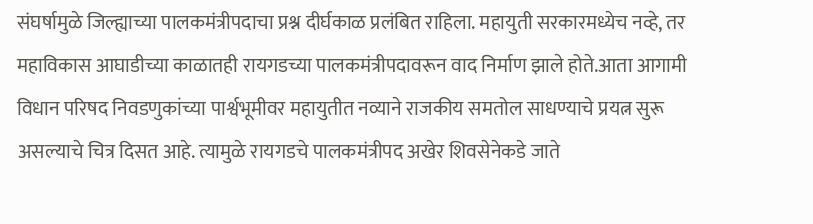संघर्षामुळे जिल्ह्याच्या पालकमंत्रीपदाचा प्रश्न दीर्घकाळ प्रलंबित राहिला. महायुती सरकारमध्येच नव्हे, तर महाविकास आघाडीच्या काळातही रायगडच्या पालकमंत्रीपदावरून वाद निर्माण झाले होते.आता आगामी विधान परिषद निवडणुकांच्या पार्श्वभूमीवर महायुतीत नव्याने राजकीय समतोल साधण्याचे प्रयत्न सुरू असल्याचे चित्र दिसत आहे. त्यामुळे रायगडचे पालकमंत्रीपद अखेर शिवसेनेकडे जाते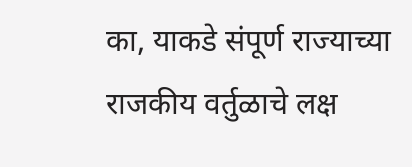का, याकडे संपूर्ण राज्याच्या राजकीय वर्तुळाचे लक्ष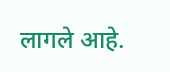लागले आहे.